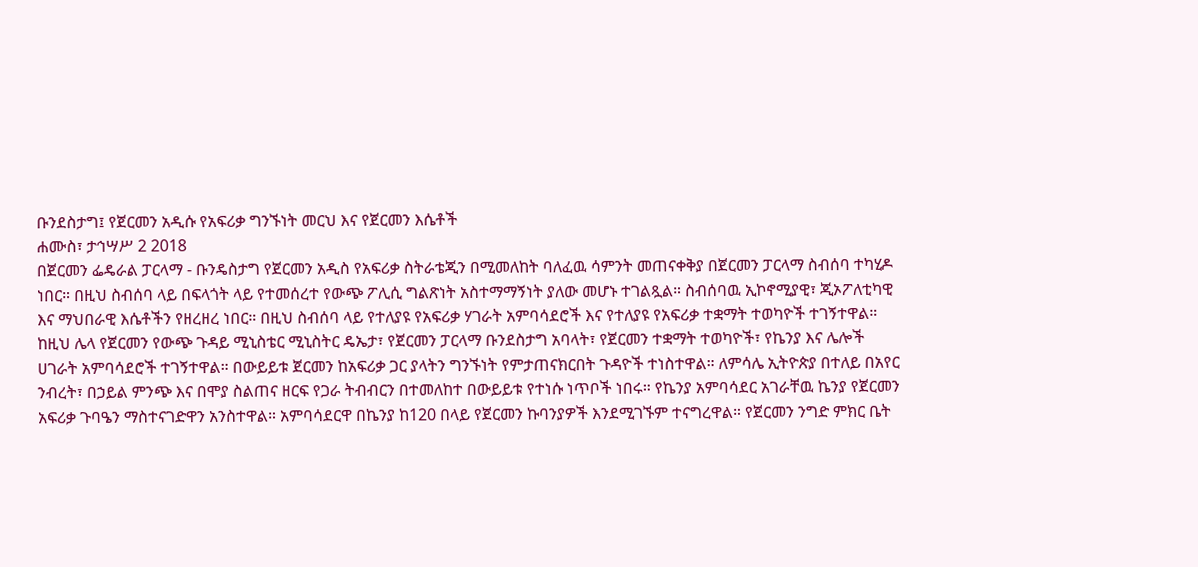ቡንደስታግ፤ የጀርመን አዲሱ የአፍሪቃ ግንኙነት መርህ እና የጀርመን እሴቶች
ሐሙስ፣ ታኅሣሥ 2 2018
በጀርመን ፌዴራል ፓርላማ - ቡንዴስታግ የጀርመን አዲስ የአፍሪቃ ስትራቴጂን በሚመለከት ባለፈዉ ሳምንት መጠናቀቅያ በጀርመን ፓርላማ ስብሰባ ተካሂዶ ነበር። በዚህ ስብሰባ ላይ በፍላጎት ላይ የተመሰረተ የውጭ ፖሊሲ ግልጽነት አስተማማኝነት ያለው መሆኑ ተገልጿል። ስብሰባዉ ኢኮኖሚያዊ፣ ጂኦፖለቲካዊ እና ማህበራዊ እሴቶችን የዘረዘረ ነበር። በዚህ ስብሰባ ላይ የተለያዩ የአፍሪቃ ሃገራት አምባሳደሮች እና የተለያዩ የአፍሪቃ ተቋማት ተወካዮች ተገኝተዋል። ከዚህ ሌላ የጀርመን የውጭ ጉዳይ ሚኒስቴር ሚኒስትር ዴኤታ፣ የጀርመን ፓርላማ ቡንደስታግ አባላት፣ የጀርመን ተቋማት ተወካዮች፣ የኬንያ እና ሌሎች ሀገራት አምባሳደሮች ተገኝተዋል። በውይይቱ ጀርመን ከአፍሪቃ ጋር ያላትን ግንኙነት የምታጠናክርበት ጉዳዮች ተነስተዋል። ለምሳሌ ኢትዮጵያ በተለይ በአየር ንብረት፣ በኃይል ምንጭ እና በሞያ ስልጠና ዘርፍ የጋራ ትብብርን በተመለከተ በውይይቱ የተነሱ ነጥቦች ነበሩ። የኬንያ አምባሳደር አገራቸዉ ኬንያ የጀርመን አፍሪቃ ጉባዔን ማስተናገድዋን አንስተዋል። አምባሳደርዋ በኬንያ ከ120 በላይ የጀርመን ኩባንያዎች እንደሚገኙም ተናግረዋል። የጀርመን ንግድ ምክር ቤት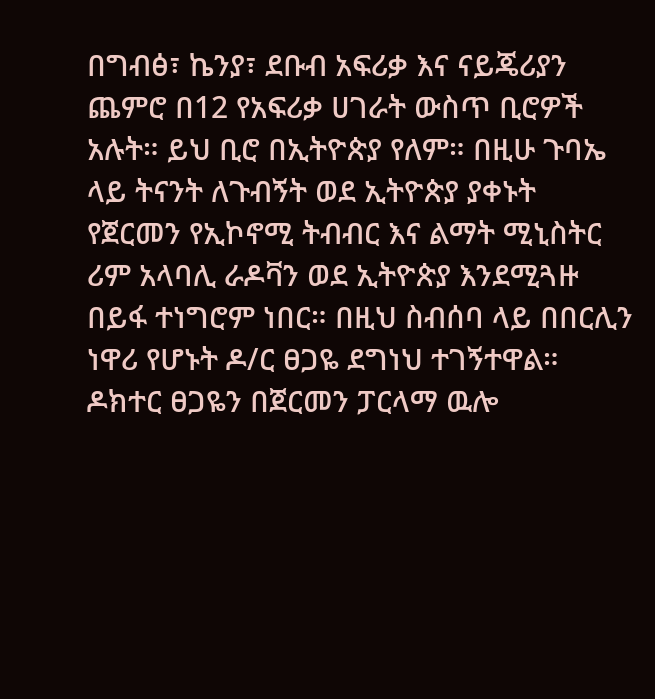በግብፅ፣ ኬንያ፣ ደቡብ አፍሪቃ እና ናይጄሪያን ጨምሮ በ12 የአፍሪቃ ሀገራት ውስጥ ቢሮዎች አሉት። ይህ ቢሮ በኢትዮጵያ የለም። በዚሁ ጉባኤ ላይ ትናንት ለጉብኝት ወደ ኢትዮጵያ ያቀኑት የጀርመን የኢኮኖሚ ትብብር እና ልማት ሚኒስትር ሪም አላባሊ ራዶቫን ወደ ኢትዮጵያ እንደሚጓዙ በይፋ ተነግሮም ነበር። በዚህ ስብሰባ ላይ በበርሊን ነዋሪ የሆኑት ዶ/ር ፀጋዬ ደግነህ ተገኝተዋል። ዶክተር ፀጋዬን በጀርመን ፓርላማ ዉሎ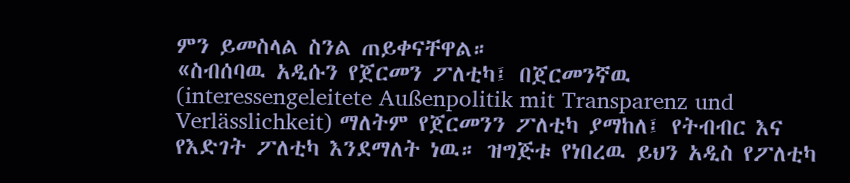ምን ይመስላል ስንል ጠይቀናቸዋል።
«ስብሰባዉ አዲሱን የጀርመን ፖለቲካ፤ በጀርመንኛዉ (interessengeleitete Außenpolitik mit Transparenz und Verlässlichkeit) ማለትም የጀርመንን ፖለቲካ ያማከለ፤ የትብብር እና የእድገት ፖለቲካ እንደማለት ነዉ። ዝግጅቱ የነበረዉ ይህን አዲስ የፖለቲካ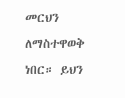መርህን ለማስተዋወቅ ነበር። ይህን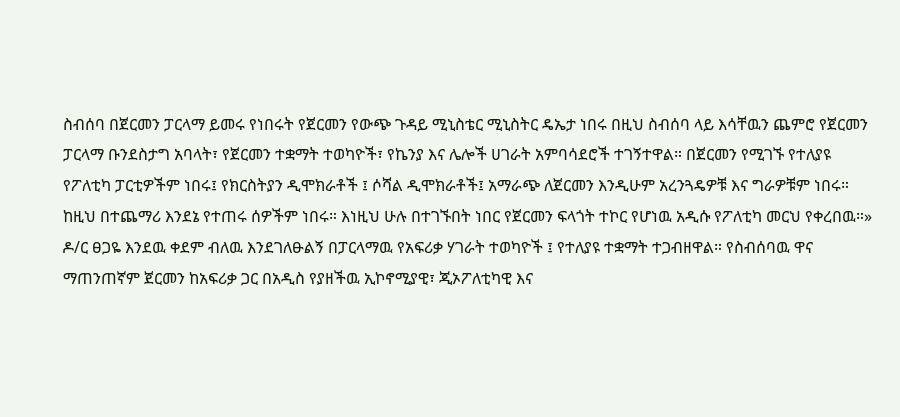ስብሰባ በጀርመን ፓርላማ ይመሩ የነበሩት የጀርመን የውጭ ጉዳይ ሚኒስቴር ሚኒስትር ዴኤታ ነበሩ በዚህ ስብሰባ ላይ እሳቸዉን ጨምሮ የጀርመን ፓርላማ ቡንደስታግ አባላት፣ የጀርመን ተቋማት ተወካዮች፣ የኬንያ እና ሌሎች ሀገራት አምባሳደሮች ተገኝተዋል። በጀርመን የሚገኙ የተለያዩ የፖለቲካ ፓርቲዎችም ነበሩ፤ የክርስትያን ዲሞክራቶች ፤ ሶሻል ዲሞክራቶች፤ አማራጭ ለጀርመን እንዲሁም አረንጓዴዎቹ እና ግራዎቹም ነበሩ። ከዚህ በተጨማሪ እንደኔ የተጠሩ ሰዎችም ነበሩ። እነዚህ ሁሉ በተገኙበት ነበር የጀርመን ፍላጎት ተኮር የሆነዉ አዲሱ የፖለቲካ መርህ የቀረበዉ።»
ዶ/ር ፀጋዬ እንደዉ ቀደም ብለዉ እንደገለፁልኝ በፓርላማዉ የአፍሪቃ ሃገራት ተወካዮች ፤ የተለያዩ ተቋማት ተጋብዘዋል። የስብሰባዉ ዋና ማጠንጠኛም ጀርመን ከአፍሪቃ ጋር በአዲስ የያዘችዉ ኢኮኖሚያዊ፣ ጂኦፖለቲካዊ እና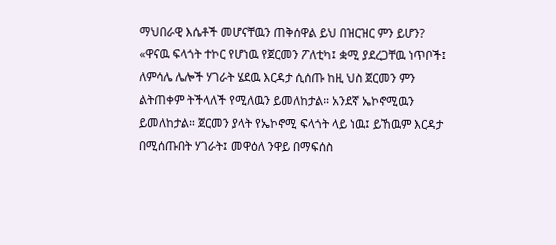ማህበራዊ እሴቶች መሆናቸዉን ጠቅሰዋል ይህ በዝርዝር ምን ይሆን?
«ዋናዉ ፍላጎት ተኮር የሆነዉ የጀርመን ፖለቲካ፤ ቋሚ ያደረጋቸዉ ነጥቦች፤ ለምሳሌ ሌሎች ሃገራት ሄደዉ እርዳታ ሲሰጡ ከዚ ህስ ጀርመን ምን ልትጠቀም ትችላለች የሚለዉን ይመለከታል። አንደኛ ኤኮኖሚዉን ይመለከታል። ጀርመን ያላት የኤኮኖሚ ፍላጎት ላይ ነዉ፤ ይኸዉም እርዳታ በሚሰጡበት ሃገራት፤ መዋዕለ ንዋይ በማፍሰስ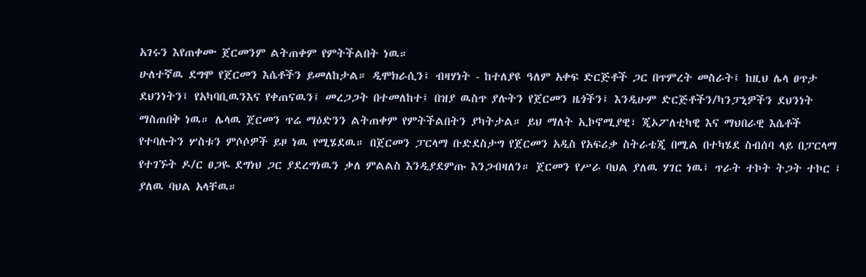አገሩን እየጠቀሙ ጀርመንም ልትጠቀም የምትችልበት ነዉ።
ሁለተኛዉ ደግሞ የጀርመን እሴቶችን ይመለከታል። ዲሞክራሲን፤ ብዛሃነት - ከተለያዩ ዓለም አቀፍ ድርጅቶች ጋር በጥምረት መስራት፤ ከዚህ ሌላ ፀጥታ ደህንነትን፤ የአካባቢዉንእና የቀጠናዉን፤ መረጋጋት በተመለከተ፤ በዝያ ዉስጥ ያሉትን የጀርመን ዜጎችን፤ እንዲሁም ድርጅቶችን/ካንፓኒዎችን ደህንነት ማስጠበቅ ነዉ። ሌላዉ ጀርመን ጥሬ ማዕድንን ልትጠቀም የምትችልበትን ያካትታል። ይህ ማለት ኢኮኖሚያዊ፣ ጂኦፖለቲካዊ እና ማህበራዊ እሴቶች የተባሉትን ሦስቱን ምሶሶዎች ይዞ ነዉ የሚሄደዉ። በጀርመን ፓርላማ ቡድደስታግ የጀርመን አዲስ የአፍሪቃ ስትራቴጂ በሚል በተካሄደ ስብሰባ ላይ በፓርላማ የተገኙት ዶ/ር ፀጋዬ ደግነህ ጋር ያደረግነዉን ቃለ ምልልስ እንዲያደምጡ እንጋብዛለን። ጀርመን የሥራ ባህል ያለዉ ሃገር ነዉ፤ ጥራት ተኮት ትጋት ተኮር ፤ ያለዉ ባህል አላቸዉ።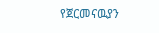የጀርመናዉያን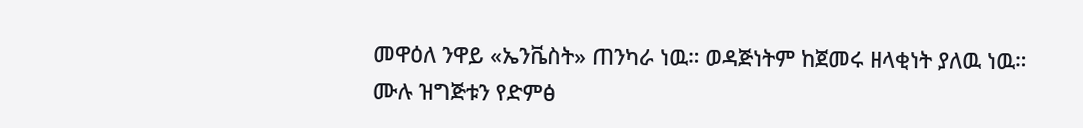መዋዕለ ንዋይ «ኤንቬስት» ጠንካራ ነዉ። ወዳጅነትም ከጀመሩ ዘላቂነት ያለዉ ነዉ።
ሙሉ ዝግጅቱን የድምፅ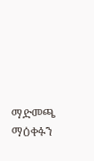ማድመጫ ማዕቀፉን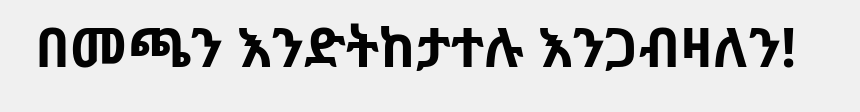በመጫን እንድትከታተሉ እንጋብዛለን!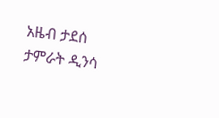አዜብ ታደሰ
ታምራት ዲንሳ